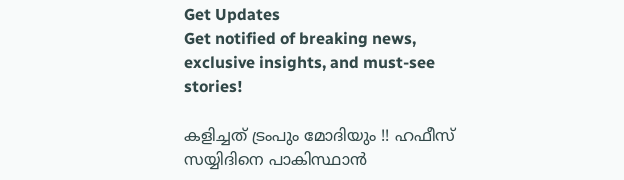Get Updates
Get notified of breaking news, exclusive insights, and must-see stories!

കളിച്ചത് ട്രംപും മോദിയും !! ഹഫീസ് സയ്യിദിനെ പാകിസ്ഥാന്‍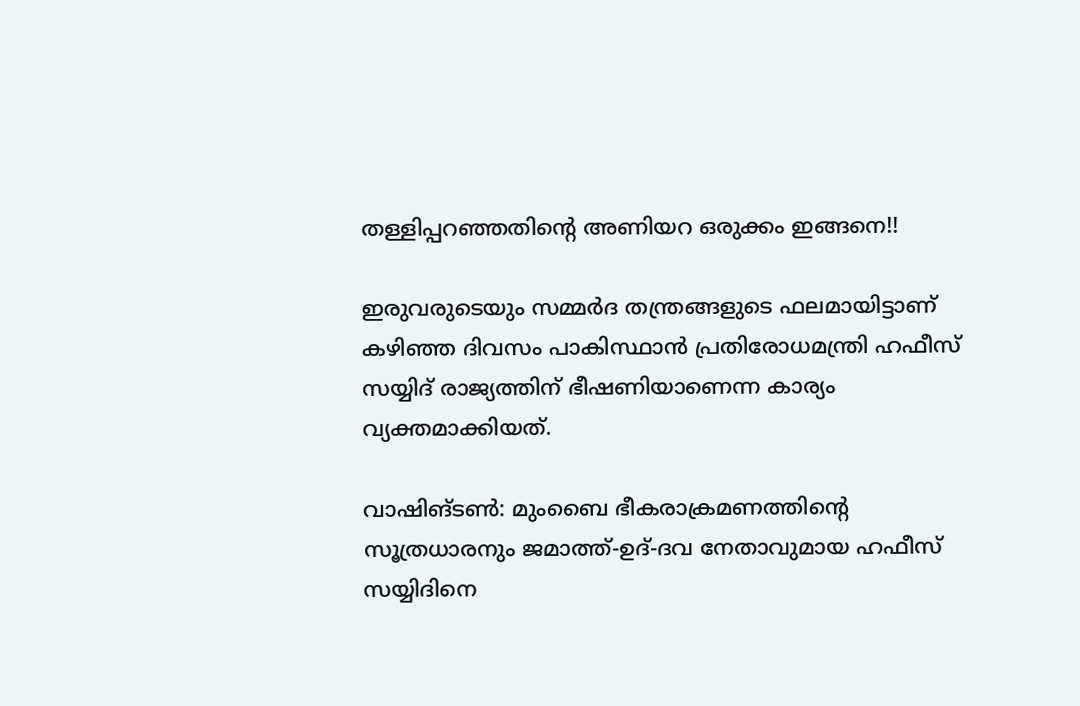തള്ളിപ്പറഞ്ഞതിന്‍റെ അണിയറ ഒരുക്കം ഇങ്ങനെ!!

ഇരുവരുടെയും സമ്മര്‍ദ തന്ത്രങ്ങളുടെ ഫലമായിട്ടാണ് കഴിഞ്ഞ ദിവസം പാകിസ്ഥാന്‍ പ്രതിരോധമന്ത്രി ഹഫീസ് സയ്യിദ് രാജ്യത്തിന് ഭീഷണിയാണെന്ന കാര്യം വ്യക്തമാക്കിയത്.

വാഷിങ്ടണ്‍: മുംബൈ ഭീകരാക്രമണത്തിന്റെ സൂത്രധാരനും ജമാത്ത്-ഉദ്-ദവ നേതാവുമായ ഹഫീസ് സയ്യിദിനെ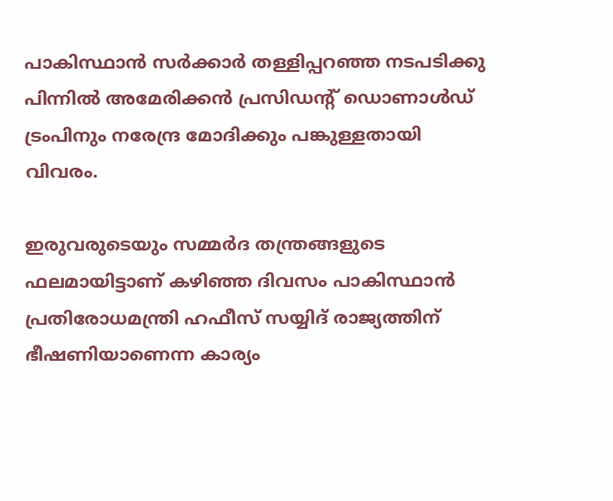പാകിസ്ഥാന്‍ സര്‍ക്കാര്‍ തള്ളിപ്പറഞ്ഞ നടപടിക്കു പിന്നില്‍ അമേരിക്കന്‍ പ്രസിഡന്റ് ഡൊണാള്‍ഡ് ട്രംപിനും നരേന്ദ്ര മോദിക്കും പങ്കുള്ളതായി വിവരം.

ഇരുവരുടെയും സമ്മര്‍ദ തന്ത്രങ്ങളുടെ ഫലമായിട്ടാണ് കഴിഞ്ഞ ദിവസം പാകിസ്ഥാന്‍ പ്രതിരോധമന്ത്രി ഹഫീസ് സയ്യിദ് രാജ്യത്തിന് ഭീഷണിയാണെന്ന കാര്യം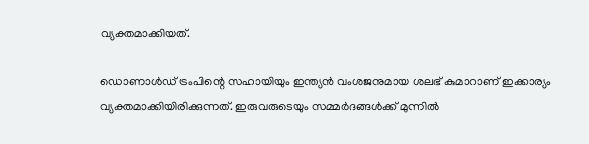വ്യക്തമാക്കിയത്.

ഡൊണാള്‍ഡ് ട്രംപിന്റെ സഹായിയും ഇന്ത്യന്‍ വംശജനുമായ ശലഭ് കുമാറാണ് ഇക്കാര്യം വ്യക്തമാക്കിയിരിക്കുന്നത്. ഇരുവരുടെയും സമ്മര്‍ദങ്ങള്‍ക്ക് മുന്നില്‍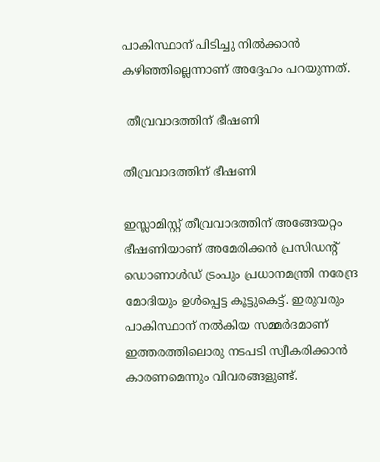പാകിസ്ഥാന് പിടിച്ചു നില്‍ക്കാന്‍ കഴിഞ്ഞില്ലെന്നാണ് അദ്ദേഹം പറയുന്നത്.

 തീവ്രവാദത്തിന് ഭീഷണി

തീവ്രവാദത്തിന് ഭീഷണി

ഇസ്ലാമിസ്റ്റ് തീവ്രവാദത്തിന് അങ്ങേയറ്റം ഭീഷണിയാണ് അമേരിക്കന്‍ പ്രസിഡന്റ് ഡൊണാള്‍ഡ് ട്രംപും പ്രധാനമന്ത്രി നരേന്ദ്ര മോദിയും ഉള്‍പ്പെട്ട കൂട്ടുകെട്ട്. ഇരുവരും പാകിസ്ഥാന് നല്‍കിയ സമ്മര്‍ദമാണ് ഇത്തരത്തിലൊരു നടപടി സ്വീകരിക്കാന്‍ കാരണമെന്നും വിവരങ്ങളുണ്ട്.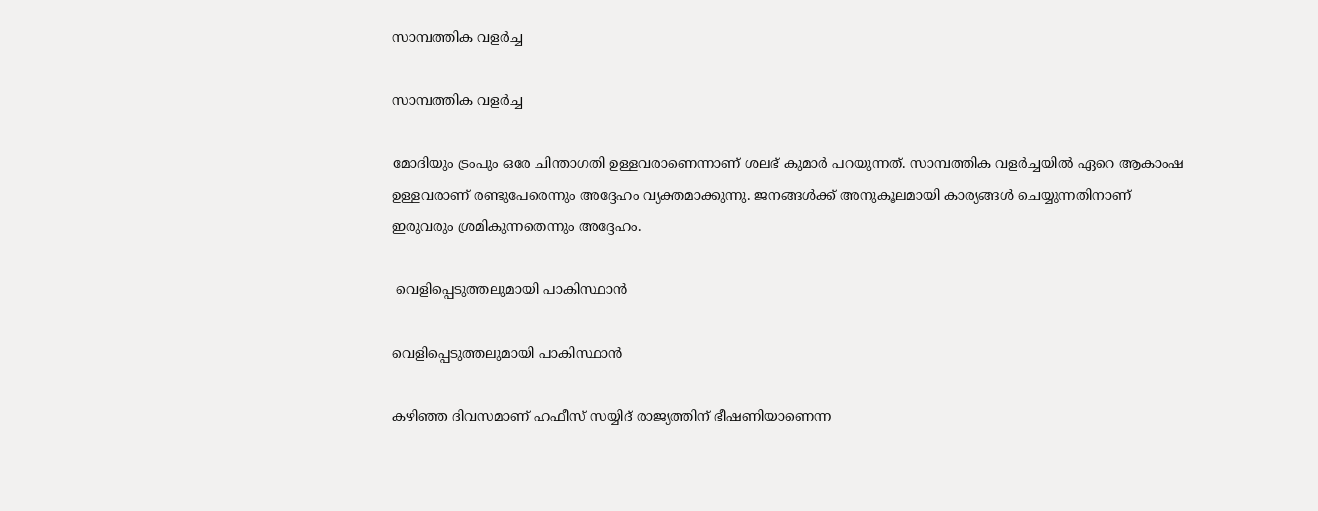സാമ്പത്തിക വളര്‍ച്ച

സാമ്പത്തിക വളര്‍ച്ച

മോദിയും ട്രംപും ഒരേ ചിന്താഗതി ഉള്ളവരാണെന്നാണ് ശലഭ് കുമാര്‍ പറയുന്നത്. സാമ്പത്തിക വളര്‍ച്ചയില്‍ ഏറെ ആകാംഷ ഉള്ളവരാണ് രണ്ടുപേരെന്നും അദ്ദേഹം വ്യക്തമാക്കുന്നു. ജനങ്ങള്‍ക്ക് അനുകൂലമായി കാര്യങ്ങള്‍ ചെയ്യുന്നതിനാണ് ഇരുവരും ശ്രമികുന്നതെന്നും അദ്ദേഹം.

 വെളിപ്പെടുത്തലുമായി പാകിസ്ഥാന്‍

വെളിപ്പെടുത്തലുമായി പാകിസ്ഥാന്‍

കഴിഞ്ഞ ദിവസമാണ് ഹഫീസ് സയ്യിദ് രാജ്യത്തിന് ഭീഷണിയാണെന്ന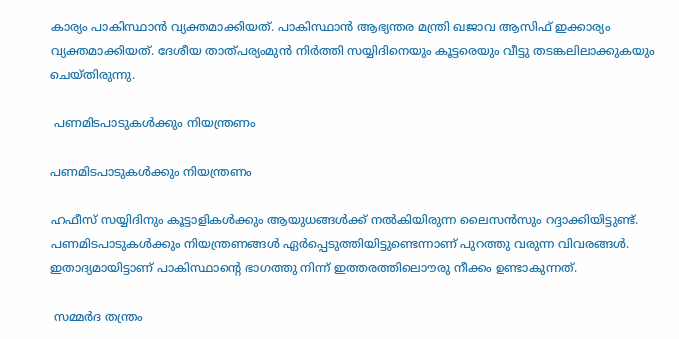കാര്യം പാകിസ്ഥാന്‍ വ്യക്തമാക്കിയത്. പാകിസ്ഥാന്‍ ആഭ്യന്തര മന്ത്രി ഖജാവ ആസിഫ് ഇക്കാര്യം വ്യക്തമാക്കിയത്. ദേശീയ താത്പര്യംമുന്‍ നിര്‍ത്തി സയ്യിദിനെയും കൂട്ടരെയും വീട്ടു തടങ്കലിലാക്കുകയും ചെയ്തിരുന്നു.

 പണമിടപാടുകള്‍ക്കും നിയന്ത്രണം

പണമിടപാടുകള്‍ക്കും നിയന്ത്രണം

ഹഫീസ് സയ്യിദിനും കൂട്ടാളികള്‍ക്കും ആയുധങ്ങള്‍ക്ക് നല്‍കിയിരുന്ന ലൈസന്‍സും റദ്ദാക്കിയിട്ടുണ്ട്. പണമിടപാടുകള്‍ക്കും നിയന്ത്രണങ്ങള്‍ ഏര്‍പ്പെടുത്തിയിട്ടുണ്ടെന്നാണ് പുറത്തു വരുന്ന വിവരങ്ങള്‍. ഇതാദ്യമായിട്ടാണ് പാകിസ്ഥാന്റെ ഭാഗത്തു നിന്ന് ഇത്തരത്തിലൊൗരു നീക്കം ഉണ്ടാകുന്നത്.

 സമ്മര്‍ദ തന്ത്രം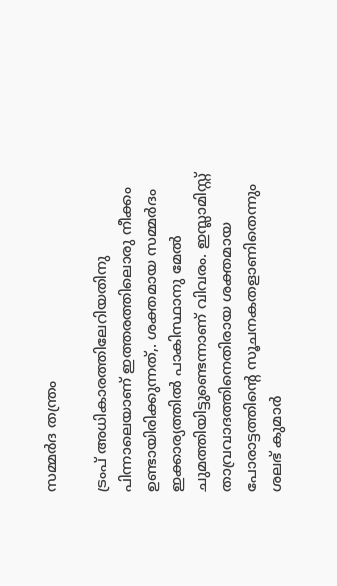സമ്മര്‍ദ തന്ത്രം

ട്രംപ് അധികാരത്തിലേറിയതിനു പിന്നാലെയാണ് ഇത്തരത്തിലൊരു നീക്കം ഉണ്ടായിരിക്കുന്നത്,. ശക്തമായ സമ്മര്‍ദം ഇക്കാര്യത്തില്‍ പാകിസ്ഥാനു മേല്‍ ചുമത്തിയിട്ടുണ്ടെന്നാണ് വിവരം. ഇസ്ലാമിസ്റ്റ് താവ്രവാദത്തിനെതിരായ ശക്തമായ പോരാട്ടത്തിന്റെ സൂചനകതളാണിതെന്നും ശലഭ് കുമാര്‍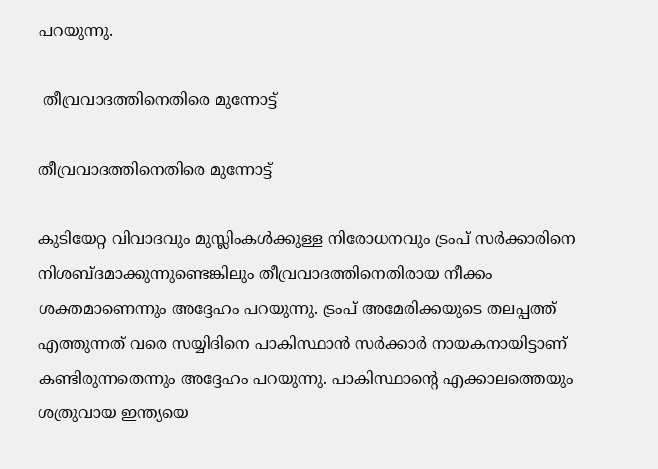പറയുന്നു.

 തീവ്രവാദത്തിനെതിരെ മുന്നോട്ട്

തീവ്രവാദത്തിനെതിരെ മുന്നോട്ട്

കുടിയേറ്റ വിവാദവും മുസ്ലിംകള്‍ക്കുള്ള നിരോധനവും ട്രംപ് സര്‍ക്കാരിനെ നിശബ്ദമാക്കുന്നുണ്ടെങ്കിലും തീവ്രവാദത്തിനെതിരായ നീക്കം ശക്തമാണെന്നും അദ്ദേഹം പറയുന്നു. ട്രംപ് അമേരിക്കയുടെ തലപ്പത്ത് എത്തുന്നത് വരെ സയ്യിദിനെ പാകിസ്ഥാന്‍ സര്‍ക്കാര്‍ നായകനായിട്ടാണ് കണ്ടിരുന്നതെന്നും അദ്ദേഹം പറയുന്നു. പാകിസ്ഥാന്റെ എക്കാലത്തെയും ശത്രുവായ ഇന്ത്യയെ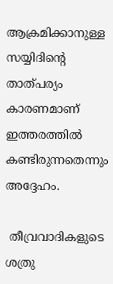ആക്രമിക്കാനുള്ള സയ്യിദിന്റെ താത്പര്യം കാരണമാണ് ഇത്തരത്തില്‍ കണ്ടിരുന്നതെന്നും അദ്ദേഹം.

 തീവ്രവാദികളുടെ ശത്രു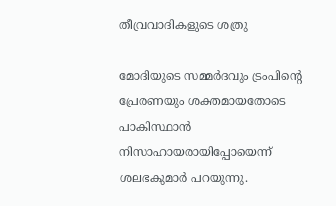തീവ്രവാദികളുടെ ശത്രു

മോദിയുടെ സമ്മര്‍ദവും ട്രംപിന്റെ പ്രേരണയും ശക്തമായതോടെ പാകിസ്ഥാന്‍ നിസാഹായരായിപ്പോയെന്ന് ശലഭകുമാര്‍ പറയുന്നു.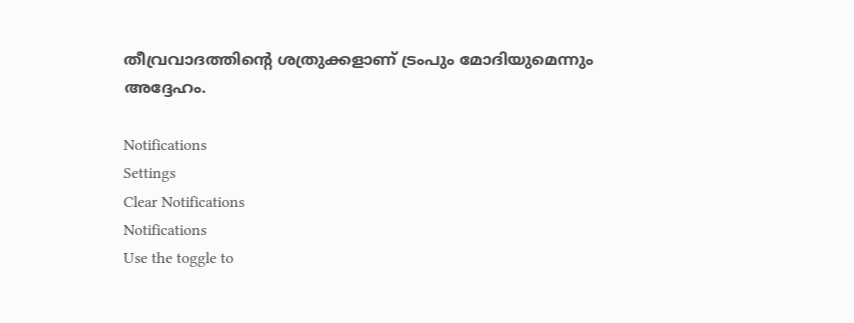തീവ്രവാദത്തിന്റെ ശത്രുക്കളാണ് ട്രംപും മോദിയുമെന്നും അദ്ദേഹം.

Notifications
Settings
Clear Notifications
Notifications
Use the toggle to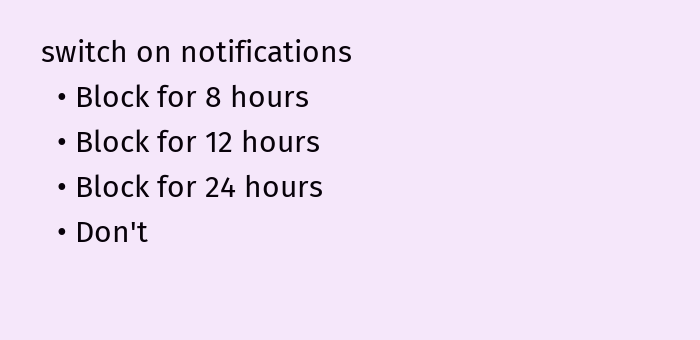switch on notifications
  • Block for 8 hours
  • Block for 12 hours
  • Block for 24 hours
  • Don't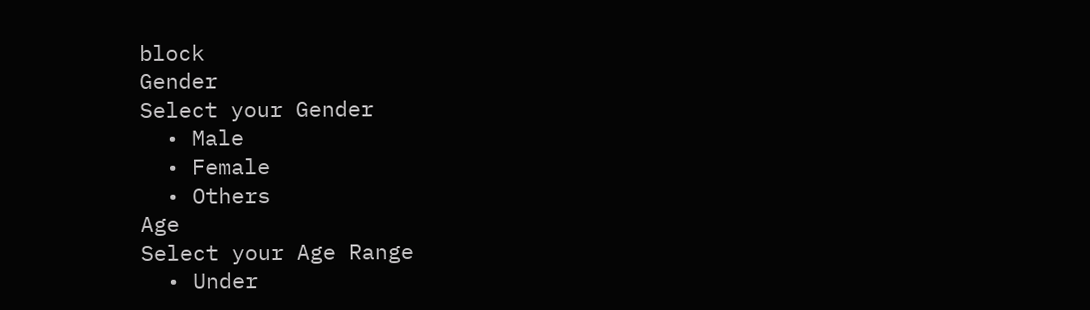block
Gender
Select your Gender
  • Male
  • Female
  • Others
Age
Select your Age Range
  • Under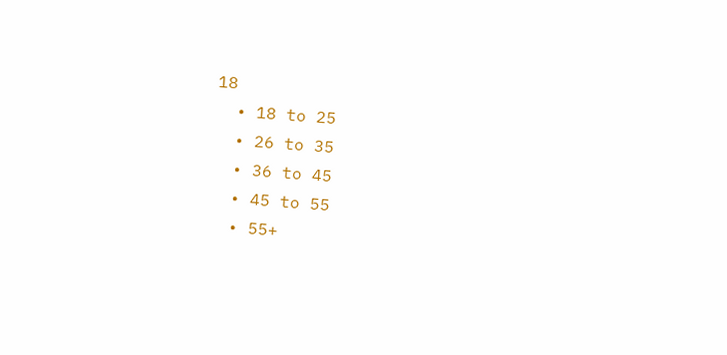18
  • 18 to 25
  • 26 to 35
  • 36 to 45
  • 45 to 55
  • 55+